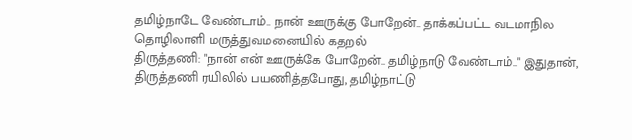தமிழ்நாடே வேண்டாம்.. நான் ஊருக்கு போறேன்.. தாக்கப்பட்ட வடமாநில தொழிலாளி மருத்துவமனையில் கதறல்
திருத்தணி: "நான் என் ஊருக்கே போறேன்.. தமிழ்நாடு வேண்டாம்.." இதுதான், திருத்தணி ரயிலில் பயணித்தபோது, தமிழ்நாட்டு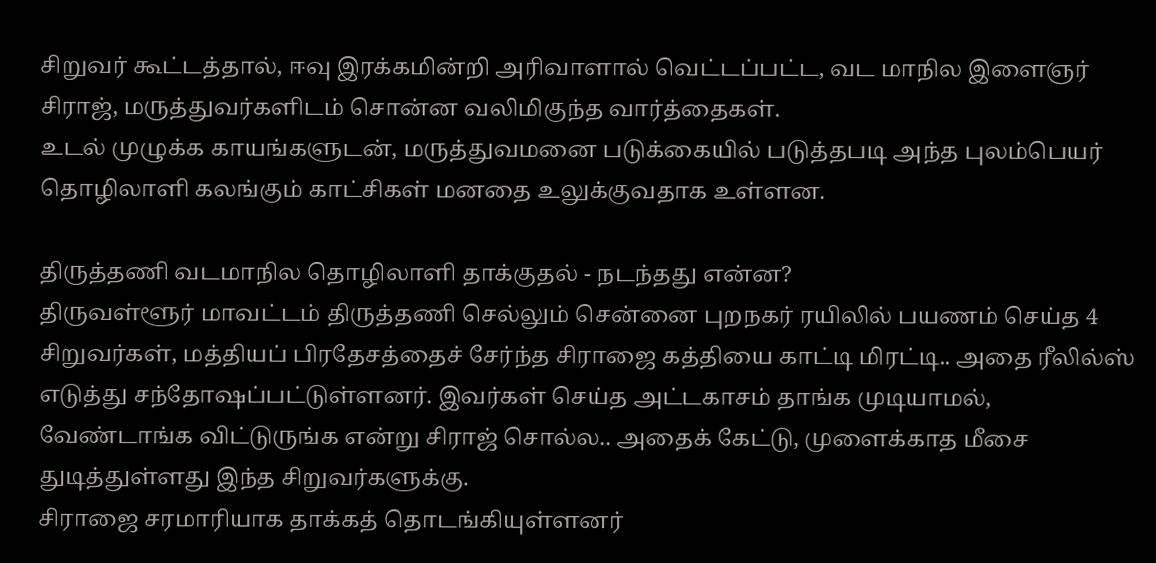சிறுவர் கூட்டத்தால், ஈவு இரக்கமின்றி அரிவாளால் வெட்டப்பட்ட, வட மாநில இளைஞர் சிராஜ், மருத்துவர்களிடம் சொன்ன வலிமிகுந்த வார்த்தைகள்.
உடல் முழுக்க காயங்களுடன், மருத்துவமனை படுக்கையில் படுத்தபடி அந்த புலம்பெயர் தொழிலாளி கலங்கும் காட்சிகள் மனதை உலுக்குவதாக உள்ளன.

திருத்தணி வடமாநில தொழிலாளி தாக்குதல் - நடந்தது என்ன?
திருவள்ளூர் மாவட்டம் திருத்தணி செல்லும் சென்னை புறநகர் ரயிலில் பயணம் செய்த 4 சிறுவர்கள், மத்தியப் பிரதேசத்தைச் சேர்ந்த சிராஜை கத்தியை காட்டி மிரட்டி.. அதை ரீலில்ஸ் எடுத்து சந்தோஷப்பட்டுள்ளனர். இவர்கள் செய்த அட்டகாசம் தாங்க முடியாமல், வேண்டாங்க விட்டுருங்க என்று சிராஜ் சொல்ல.. அதைக் கேட்டு, முளைக்காத மீசை துடித்துள்ளது இந்த சிறுவர்களுக்கு.
சிராஜை சரமாரியாக தாக்கத் தொடங்கியுள்ளனர்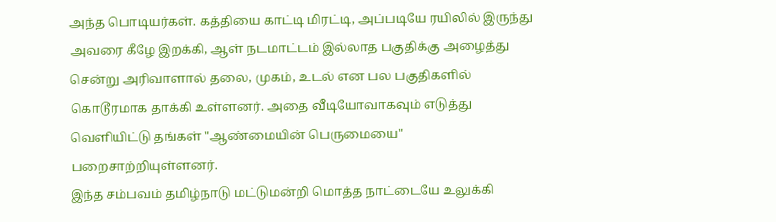அந்த பொடியர்கள். கத்தியை காட்டி மிரட்டி, அப்படியே ரயிலில் இருந்து அவரை கீழே இறக்கி, ஆள் நடமாட்டம் இல்லாத பகுதிக்கு அழைத்து சென்று அரிவாளால் தலை, முகம், உடல் என பல பகுதிகளில் கொடூரமாக தாக்கி உள்ளனர். அதை வீடியோவாகவும் எடுத்து வெளியிட்டு தங்கள் "ஆண்மையின் பெருமையை" பறைசாற்றியுள்ளனர்.
இந்த சம்பவம் தமிழ்நாடு மட்டுமன்றி மொத்த நாட்டையே உலுக்கி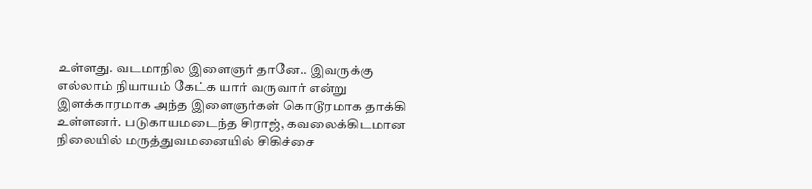உள்ளது. வடமாநில இளைஞர் தானே.. இவருக்கு எல்லாம் நியாயம் கேட்க யார் வருவார் என்று இளக்காரமாக அந்த இளைஞர்கள் கொடூரமாக தாக்கி உள்ளனர். படுகாயமடைந்த சிராஜ், கவலைக்கிடமான நிலையில் மருத்துவமனையில் சிகிச்சை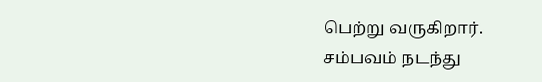பெற்று வருகிறார்.
சம்பவம் நடந்து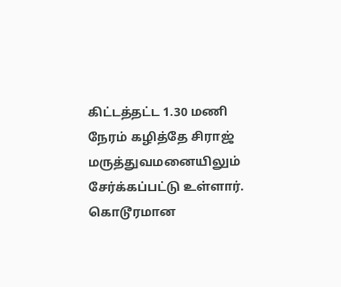கிட்டத்தட்ட 1.30 மணி நேரம் கழித்தே சிராஜ் மருத்துவமனையிலும் சேர்க்கப்பட்டு உள்ளார்.
கொடூரமான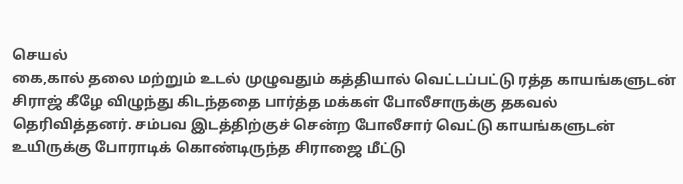செயல்
கை,கால் தலை மற்றும் உடல் முழுவதும் கத்தியால் வெட்டப்பட்டு ரத்த காயங்களுடன் சிராஜ் கீழே விழுந்து கிடந்ததை பார்த்த மக்கள் போலீசாருக்கு தகவல் தெரிவித்தனர். சம்பவ இடத்திற்குச் சென்ற போலீசார் வெட்டு காயங்களுடன் உயிருக்கு போராடிக் கொண்டிருந்த சிராஜை மீட்டு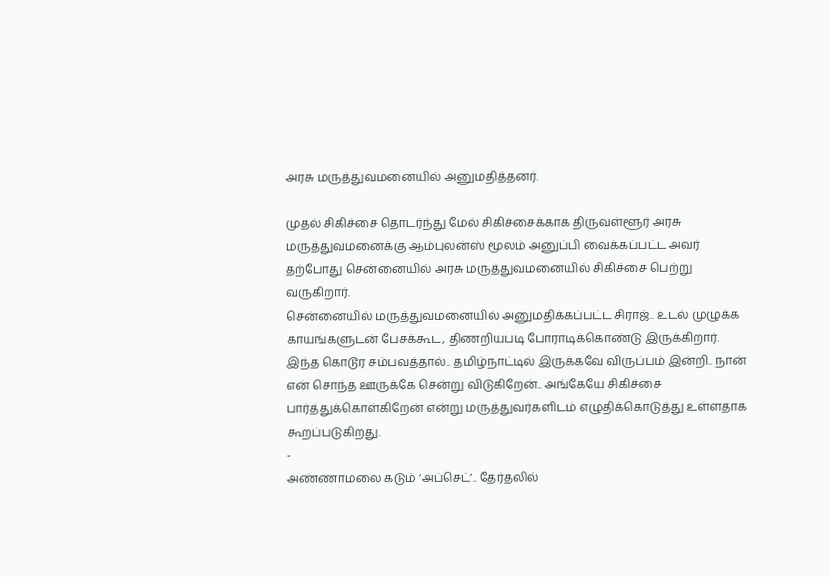அரசு மருத்துவமனையில் அனுமதித்தனர்.

முதல் சிகிச்சை தொடர்ந்து மேல் சிகிச்சைக்காக திருவள்ளூர் அரசு மருத்துவமனைக்கு ஆம்புலன்ஸ் மூலம் அனுப்பி வைக்கப்பட்ட அவர் தற்போது சென்னையில் அரசு மருத்துவமனையில் சிகிச்சை பெற்று வருகிறார்.
சென்னையில் மருத்துவமனையில் அனுமதிக்கப்பட்ட சிராஜ்.. உடல் முழுக்க காயங்களுடன் பேசக்கூட, திணறியபடி போராடிக்கொண்டு இருக்கிறார். இந்த கொடூர சம்பவத்தால்.. தமிழ்நாட்டில் இருக்கவே விருப்பம் இன்றி.. நான் என் சொந்த ஊருக்கே சென்று விடுகிறேன்.. அங்கேயே சிகிச்சை பார்த்துக்கொள்கிறேன் என்று மருத்துவர்களிடம் எழுதிக்கொடுத்து உள்ளதாக கூறப்படுகிறது.
-
அண்ணாமலை கடும் ‘அப்செட்’.. தேர்தலில்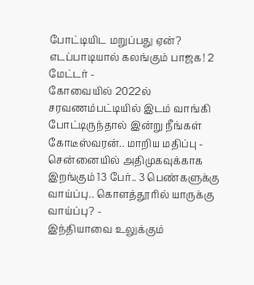போட்டியிட மறுப்பது ஏன்? எடப்பாடியால் கலங்கும் பாஜக! 2 மேட்டர் -
கோவையில் 2022ல் சரவணம்பட்டியில் இடம் வாங்கி போட்டிருந்தால் இன்று நீங்கள் கோடீஸ்வரன்.. மாறிய மதிப்பு -
சென்னையில் அதிமுகவுக்காக இறங்கும் 13 பேர்.. 3 பெண்களுக்கு வாய்ப்பு.. கொளத்தூரில் யாருக்கு வாய்ப்பு? -
இந்தியாவை உலுக்கும்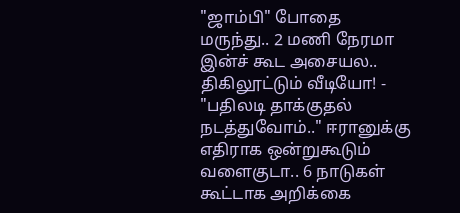"ஜாம்பி" போதை மருந்து.. 2 மணி நேரமா இன்ச் கூட அசையல.. திகிலூட்டும் வீடியோ! -
"பதிலடி தாக்குதல் நடத்துவோம்.." ஈரானுக்கு எதிராக ஒன்றுகூடும் வளைகுடா.. 6 நாடுகள் கூட்டாக அறிக்கை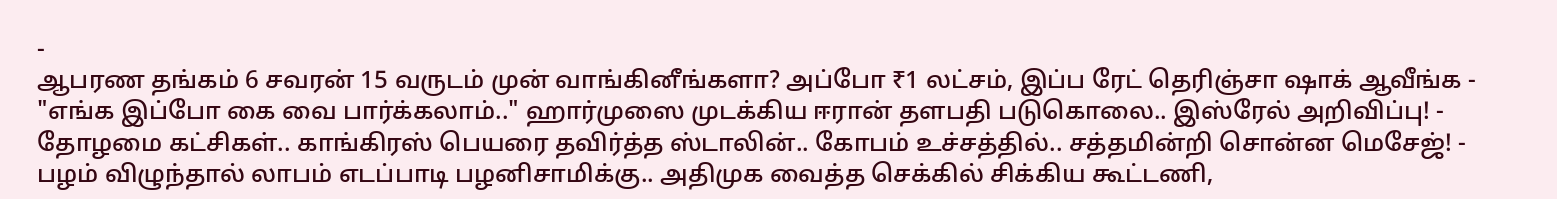-
ஆபரண தங்கம் 6 சவரன் 15 வருடம் முன் வாங்கினீங்களா? அப்போ ₹1 லட்சம், இப்ப ரேட் தெரிஞ்சா ஷாக் ஆவீங்க -
"எங்க இப்போ கை வை பார்க்கலாம்.." ஹார்முஸை முடக்கிய ஈரான் தளபதி படுகொலை.. இஸ்ரேல் அறிவிப்பு! -
தோழமை கட்சிகள்.. காங்கிரஸ் பெயரை தவிர்த்த ஸ்டாலின்.. கோபம் உச்சத்தில்.. சத்தமின்றி சொன்ன மெசேஜ்! -
பழம் விழுந்தால் லாபம் எடப்பாடி பழனிசாமிக்கு.. அதிமுக வைத்த செக்கில் சிக்கிய கூட்டணி,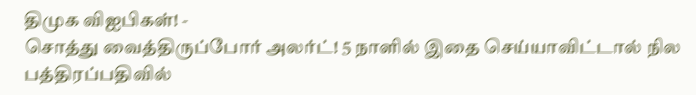திமுக விஐபிகள்! -
சொத்து வைத்திருப்போர் அலர்ட்! 5 நாளில் இதை செய்யாவிட்டால் நில பத்திரப்பதிவில்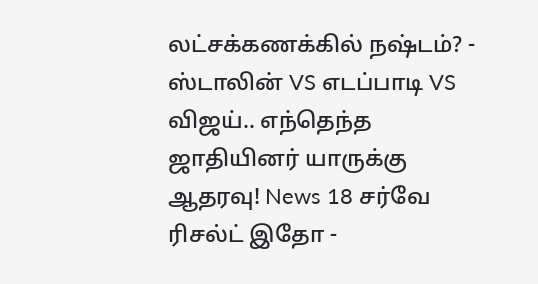லட்சக்கணக்கில் நஷ்டம்? -
ஸ்டாலின் VS எடப்பாடி VS விஜய்.. எந்தெந்த ஜாதியினர் யாருக்கு ஆதரவு! News 18 சர்வே ரிசல்ட் இதோ -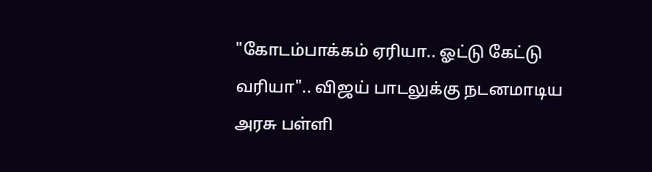"கோடம்பாக்கம் ஏரியா.. ஓட்டு கேட்டு வரியா".. விஜய் பாடலுக்கு நடனமாடிய அரசு பள்ளி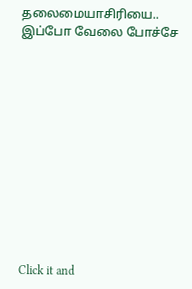தலைமையாசிரியை.. இப்போ வேலை போச்சே












Click it and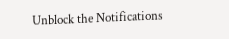Unblock the Notifications